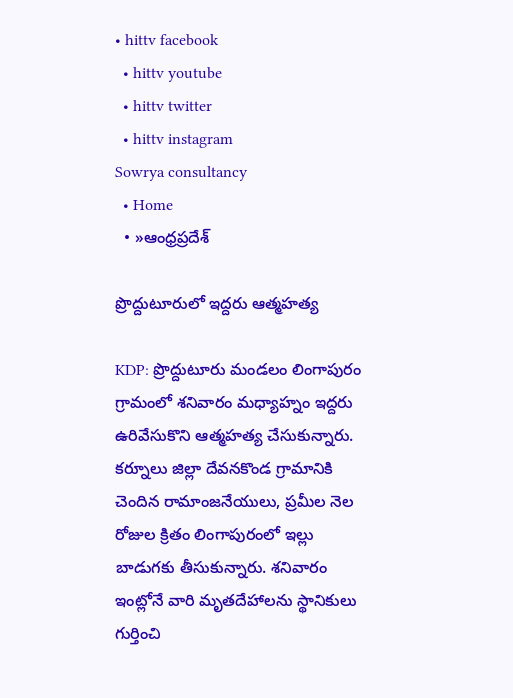• hittv facebook
  • hittv youtube
  • hittv twitter
  • hittv instagram
Sowrya consultancy
  • Home
  • »ఆంధ్రప్రదేశ్

ప్రొద్దుటూరులో ఇద్దరు ఆత్మహత్య

KDP: ప్రొద్దుటూరు మండలం లింగాపురం గ్రామంలో శనివారం మధ్యాహ్నం ఇద్దరు ఉరివేసుకొని ఆత్మహత్య చేసుకున్నారు. కర్నూలు జిల్లా దేవనకొండ గ్రామానికి చెందిన రామాంజనేయులు, ప్రమీల నెల రోజుల క్రితం లింగాపురంలో ఇల్లు బాడుగకు తీసుకున్నారు. శనివారం ఇంట్లోనే వారి మృతదేహాలను స్థానికులు గుర్తించి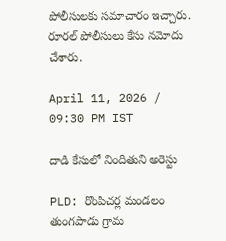పోలీసులకు సమాచారం ఇచ్చారు. రూరల్ పోలీసులు కేసు నమోదు చేశారు.

April 11, 2026 / 09:30 PM IST

దాడి కేసులో నిందితుని అరెస్టు

PLD: రొంపిచర్ల మండలం తుంగపాడు గ్రామ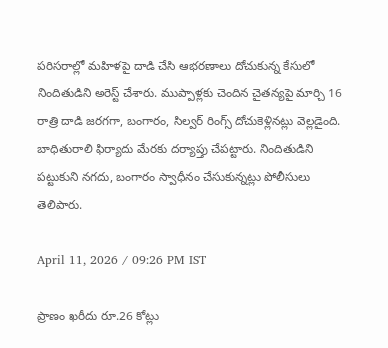పరిసరాల్లో మహిళపై దాడి చేసి ఆభరణాలు దోచుకున్న కేసులో నిందితుడిని అరెస్ట్ చేశారు. ముప్పాళ్లకు చెందిన చైతన్యపై మార్చి 16 రాత్రి దాడి జరగగా, బంగారం, సిల్వర్ రింగ్స్ దోచుకెళ్లినట్లు వెల్లడైంది. బాధితురాలి ఫిర్యాదు మేరకు దర్యాప్తు చేపట్టారు. నిందితుడిని పట్టుకుని నగదు, బంగారం స్వాధీనం చేసుకున్నట్లు పోలీసులు తెలిపారు.

April 11, 2026 / 09:26 PM IST

ప్రాణం ఖరీదు రూ.26 కోట్లు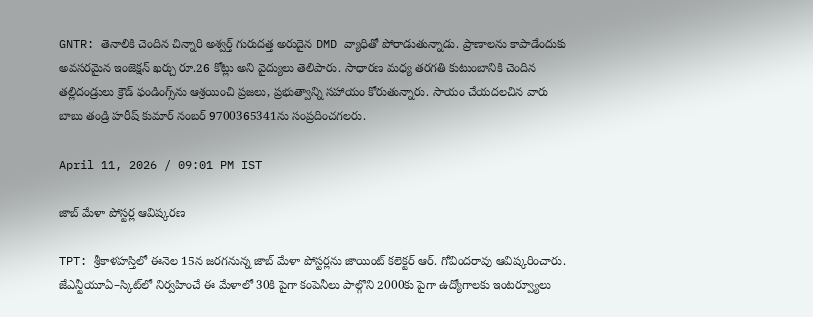GNTR: తెనాలికి చెందిన చిన్నారి అశ్వర్త్ గురుదత్త అరుదైన DMD వ్యాధితో పోరాడుతున్నాడు. ప్రాణాలను కాపాడేందుకు అవసరమైన ఇంజెక్షన్ ఖర్చు రూ.26 కోట్లు అని వైద్యులు తెలిపారు. సాధారణ మధ్య తరగతి కుటుంబానికి చెందిన తల్లిదండ్రులు క్రౌడ్ ఫండింగ్స్‌ను ఆశ్రయించి ప్రజలు, ప్రభుత్వాన్ని సహాయం కోరుతున్నారు. సాయం చేయదలచిన వారు బాబు తండ్రి హరీష్ కుమార్ నంబర్ 9700365341ను సంప్రదించగలరు.

April 11, 2026 / 09:01 PM IST

జాబ్ మేళా పోస్టర్ల ఆవిష్కరణ

TPT: శ్రీకాళహస్తిలో ఈనెల 15న జరగనున్న జాబ్ మేళా పోస్టర్లను జాయింట్ కలెక్టర్ ఆర్. గోవిందరావు ఆవిష్కరించారు. జేఎన్టీయూఏ–స్కిట్‌లో నిర్వహించే ఈ మేళాలో 30కి పైగా కంపెనీలు పాల్గొని 2000కు పైగా ఉద్యోగాలకు ఇంటర్వ్యూలు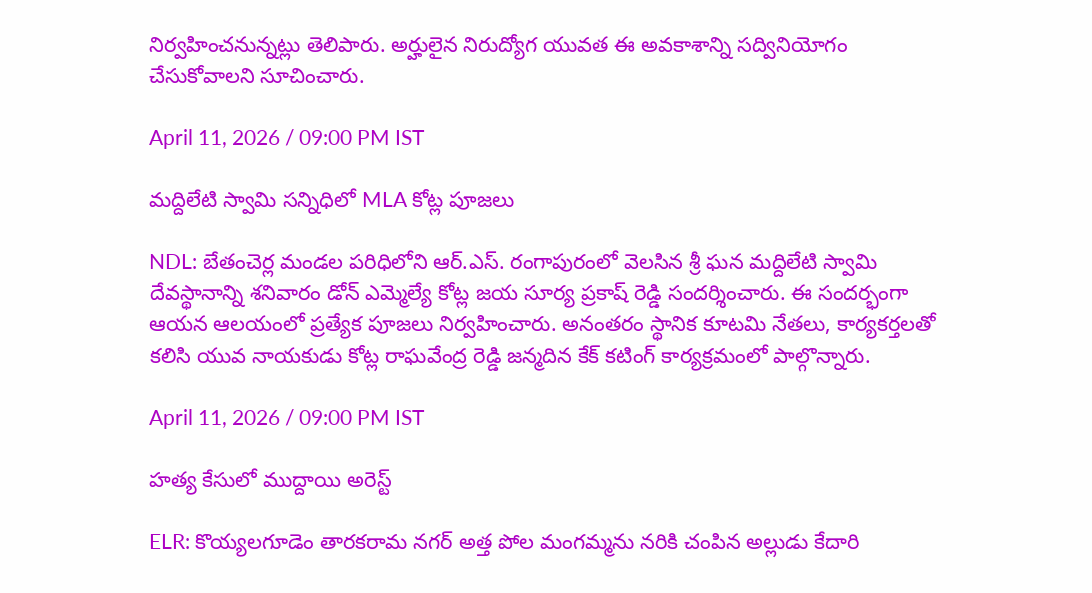నిర్వహించనున్నట్లు తెలిపారు. అర్హులైన నిరుద్యోగ యువత ఈ అవకాశాన్ని సద్వినియోగం చేసుకోవాలని సూచించారు.

April 11, 2026 / 09:00 PM IST

మద్దిలేటి స్వామి సన్నిధిలో MLA కోట్ల పూజలు

NDL: బేతంచెర్ల మండల పరిధిలోని ఆర్‌.ఎస్‌. రంగాపురంలో వెలసిన శ్రీ ఘన మద్దిలేటి స్వామి దేవస్థానాన్ని శనివారం డోన్ ఎమ్మెల్యే కోట్ల జయ సూర్య ప్రకాష్ రెడ్డి సందర్శించారు. ఈ సందర్భంగా ఆయన ఆలయంలో ప్రత్యేక పూజలు నిర్వహించారు. అనంతరం స్థానిక కూటమి నేతలు, కార్యకర్తలతో కలిసి యువ నాయకుడు కోట్ల రాఘవేంద్ర రెడ్డి జన్మదిన కేక్ కటింగ్ కార్యక్రమంలో పాల్గొన్నారు.

April 11, 2026 / 09:00 PM IST

హత్య కేసులో ముద్దాయి అరెస్ట్

ELR: కొయ్యలగూడెం తారకరామ నగర్ అత్త పోల మంగమ్మను నరికి చంపిన అల్లుడు కేదారి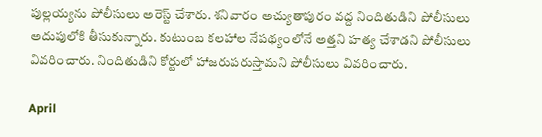పుల్లయ్యను పోలీసులు అరెస్ట్ చేశారు. శనివారం అచ్యుతాపురం వద్ద నిందితుడిని పోలీసులు అదుపులోకి తీసుకున్నారు. కుటుంబ కలహాల నేపథ్యంలోనే అత్తని హత్య చేశాడని పోలీసులు వివరించారు. నిందితుడిని కోర్టులో హాజరుపరుస్తామని పోలీసులు వివరించారు.

April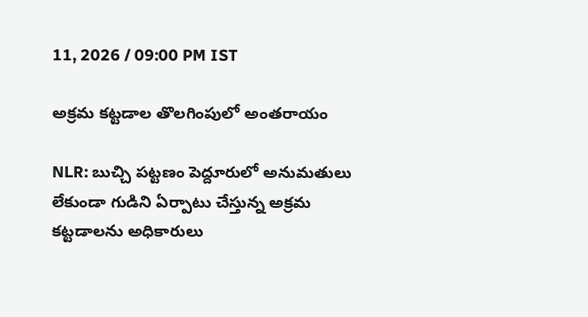11, 2026 / 09:00 PM IST

అక్రమ కట్టడాల తొలగింపులో అంతరాయం

NLR: బుచ్చి పట్టణం పెద్దూరులో అనుమతులు లేకుండా గుడిని ఏర్పాటు చేస్తున్న అక్రమ కట్టడాలను అధికారులు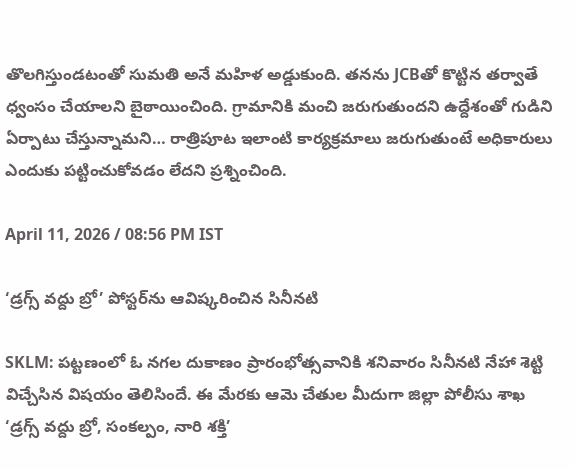తొలగిస్తుండటంతో సుమతి అనే మహిళ అడ్డుకుంది. తనను JCBతో కొట్టిన తర్వాతే ధ్వంసం చేయాలని బైఠాయించింది. గ్రామానికి మంచి జరుగుతుందని ఉద్దేశంతో గుడిని ఏర్పాటు చేస్తున్నామని… రాత్రిపూట ఇలాంటి కార్యక్రమాలు జరుగుతుంటే అధికారులు ఎందుకు పట్టించుకోవడం లేదని ప్రశ్నించింది.

April 11, 2026 / 08:56 PM IST

‘డ్రగ్స్ వద్దు బ్రో’ పోస్టర్‌ను ఆవిష్కరించిన సినీనటి

SKLM: పట్టణంలో ఓ నగల దుకాణం ప్రారంభోత్సవానికి శనివారం సినీనటి నేహా శెట్టి విచ్చేసిన విషయం తెలిసిందే. ఈ మేరకు ఆమె చేతుల మీదుగా జిల్లా పోలీసు శాఖ ‘డ్రగ్స్ వద్దు బ్రో, సంకల్పం, నారి శక్తి’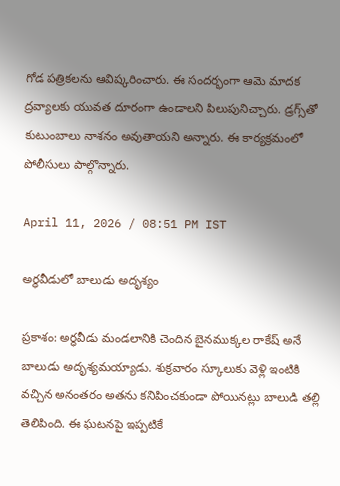గోడ పత్రికలను ఆవిష్కరించారు. ఈ సందర్భంగా ఆమె మాదక ద్రవ్యాలకు యువత దూరంగా ఉండాలని పిలుపునిచ్చారు. డ్రగ్స్‌తో కుటుంబాలు నాశనం అవుతాయని అన్నారు. ఈ కార్యక్రమంలో పోలీసులు పాల్గొన్నారు.

April 11, 2026 / 08:51 PM IST

అర్ధవీడులో బాలుడు అదృశ్యం

ప్రకాశం: అర్ధవీడు మండలానికి చెందిన బైనముక్కల రాకేష్ అనే బాలుడు అదృశ్యమయ్యాడు. శుక్రవారం స్కూలుకు వెళ్లి ఇంటికి వచ్చిన అనంతరం అతను కనిపించకుండా పోయినట్లు బాలుడి తల్లి తెలిపింది. ఈ ఘటనపై ఇప్పటికే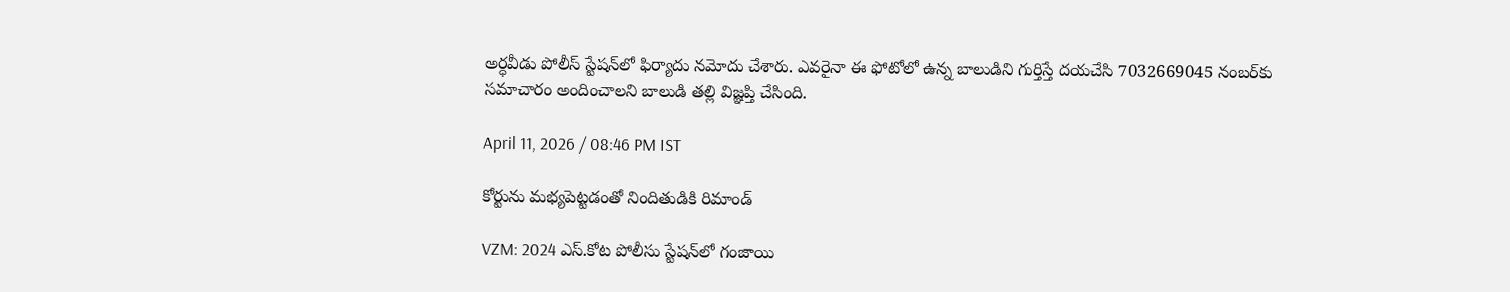అర్ధవీడు పోలీస్ స్టేషన్‌లో ఫిర్యాదు నమోదు చేశారు. ఎవరైనా ఈ ఫోటోలో ఉన్న బాలుడిని గుర్తిస్తే దయచేసి 7032669045 నంబర్‌కు సమాచారం అందించాలని బాలుడి తల్లి విజ్ఞప్తి చేసింది.

April 11, 2026 / 08:46 PM IST

కోర్టును మభ్యపెట్టడంతో నిందితుడికి రిమాండ్

VZM: 2024 ఎస్.కోట పోలీసు స్టేషన్‌లో గంజాయి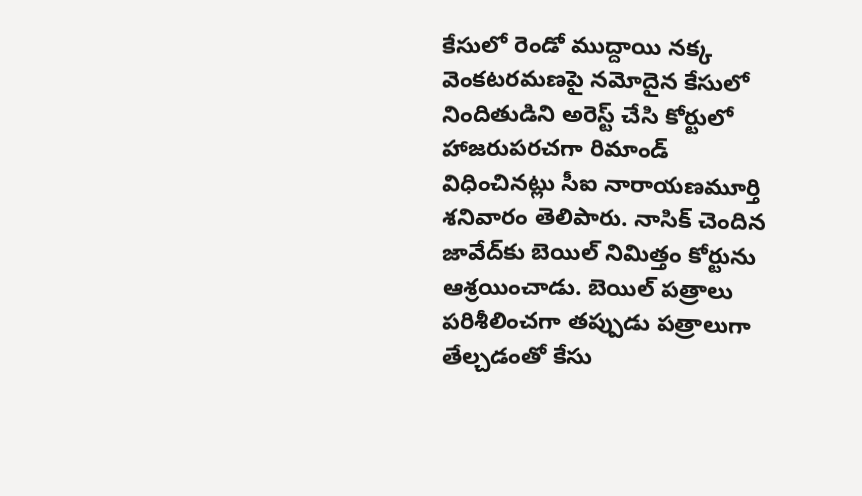కేసులో రెండో ముద్దాయి నక్క వెంకటరమణపై నమోదైన కేసులో నిందితుడిని అరెస్ట్ చేసి కోర్టులో హాజరుపరచగా రిమాండ్ విధించినట్లు సీఐ నారాయణమూర్తి శనివారం తెలిపారు. నాసిక్ చెందిన జావేద్‌కు బెయిల్ నిమిత్తం కోర్టును ఆశ్రయించాడు. బెయిల్ పత్రాలు పరిశీలించగా తప్పుడు పత్రాలుగా తేల్చడంతో కేసు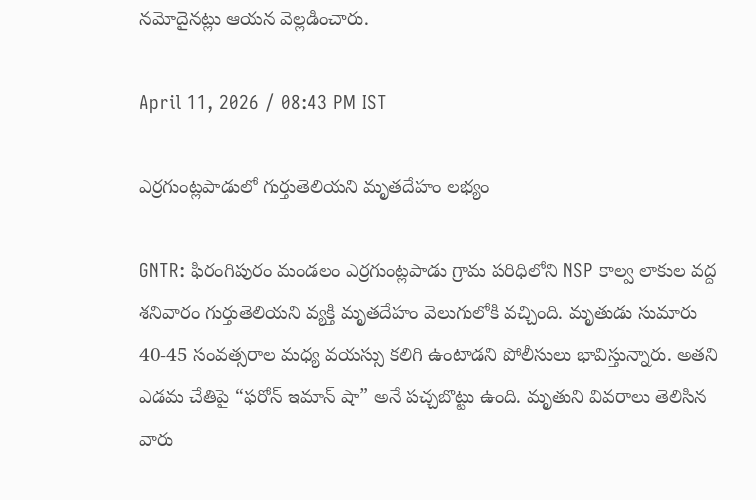నమోదైనట్లు ఆయన వెల్లడించారు.

April 11, 2026 / 08:43 PM IST

ఎర్రగుంట్లపాడులో గుర్తుతెలియని మృతదేహం లభ్యం

GNTR: ఫిరంగిపురం మండలం ఎర్రగుంట్లపాడు గ్రామ పరిధిలోని NSP కాల్వ లాకుల వద్ద శనివారం గుర్తుతెలియని వ్యక్తి మృతదేహం వెలుగులోకి వచ్చింది. మృతుడు సుమారు 40-45 సంవత్సరాల మధ్య వయస్సు కలిగి ఉంటాడని పోలీసులు భావిస్తున్నారు. అతని ఎడమ చేతిపై “ఫరోన్ ఇమాన్ షా” అనే పచ్చబొట్టు ఉంది. మృతుని వివరాలు తెలిసిన వారు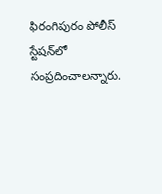ఫిరంగిపురం పోలీస్ స్టేషన్‌లో సంప్రదించాలన్నారు.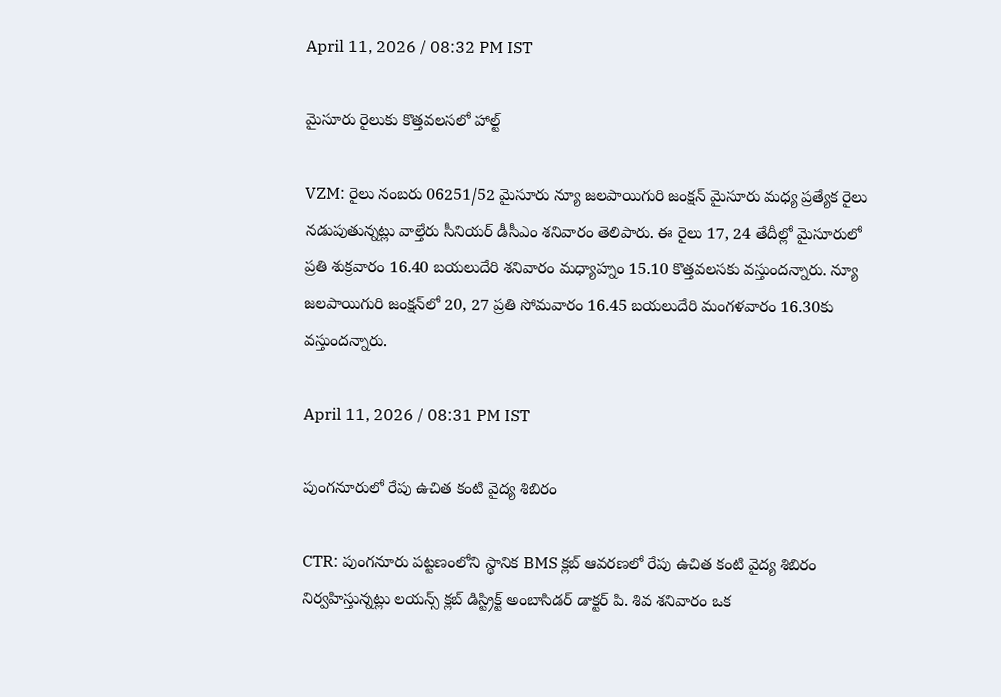April 11, 2026 / 08:32 PM IST

మైసూరు రైలుకు కొత్తవలసలో హాల్ట్

VZM: రైలు నంబరు 06251/52 మైసూరు న్యూ జలపాయిగురి జంక్షన్ మైసూరు మధ్య ప్రత్యేక రైలు నడుపుతున్నట్లు వాల్తేరు సీనియర్ డీసీఎం శనివారం తెలిపారు. ఈ రైలు 17, 24 తేదీల్లో మైసూరులో ప్రతి శుక్రవారం 16.40 బయలుదేరి శనివారం మధ్యాహ్నం 15.10 కొత్తవలసకు వస్తుందన్నారు. న్యూ జలపాయిగురి జంక్షన్‌లో 20, 27 ప్రతి సోమవారం 16.45 బయలుదేరి మంగళవారం 16.30కు వస్తుందన్నారు.

April 11, 2026 / 08:31 PM IST

పుంగనూరులో రేపు ఉచిత కంటి వైద్య శిబిరం

CTR: పుంగనూరు పట్టణంలోని స్థానిక BMS క్లబ్ ఆవరణలో రేపు ఉచిత కంటి వైద్య శిబిరం నిర్వహిస్తున్నట్లు లయన్స్ క్లబ్ డిస్ట్రిక్ట్ అంబాసిడర్ డాక్టర్ పి. శివ శనివారం ఒక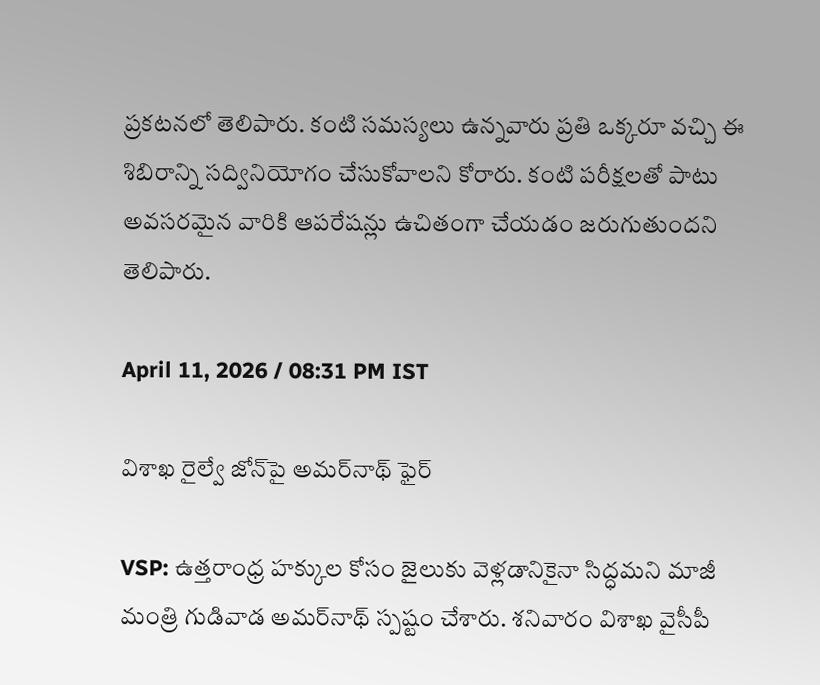ప్రకటనలో తెలిపారు. కంటి సమస్యలు ఉన్నవారు ప్రతి ఒక్కరూ వచ్చి ఈ శిబిరాన్ని సద్వినియోగం చేసుకోవాలని కోరారు. కంటి పరీక్షలతో పాటు అవసరమైన వారికి ఆపరేషన్లు ఉచితంగా చేయడం జరుగుతుందని తెలిపారు.

April 11, 2026 / 08:31 PM IST

విశాఖ రైల్వే జోన్‌పై అమర్‌నాథ్ ఫైర్

VSP: ఉత్తరాంధ్ర హక్కుల కోసం జైలుకు వెళ్లడానికైనా సిద్ధమని మాజీ మంత్రి గుడివాడ అమర్‌నాథ్ స్పష్టం చేశారు. శనివారం విశాఖ వైసీపీ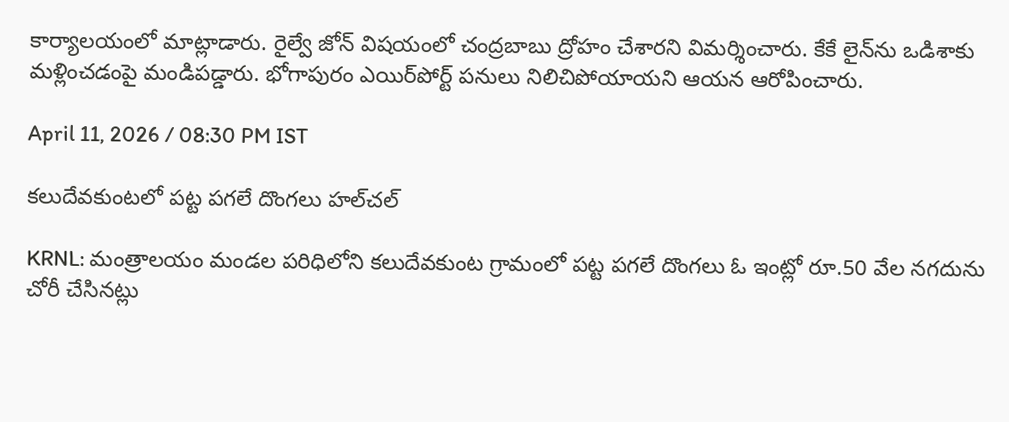కార్యాలయంలో మాట్లాడారు. రైల్వే జోన్ విషయంలో చంద్రబాబు ద్రోహం చేశారని విమర్శించారు. కేకే లైన్‌ను ఒడిశాకు మళ్లించడంపై మండిపడ్డారు. భోగాపురం ఎయిర్‌పోర్ట్ పనులు నిలిచిపోయాయని ఆయన ఆరోపించారు.

April 11, 2026 / 08:30 PM IST

కలుదేవకుంటలో పట్ట పగలే దొంగలు హల్‌చల్

KRNL: మంత్రాలయం మండల పరిధిలోని కలుదేవకుంట గ్రామంలో పట్ట పగలే దొంగలు ఓ ఇంట్లో రూ.50 వేల నగదును చోరీ చేసినట్లు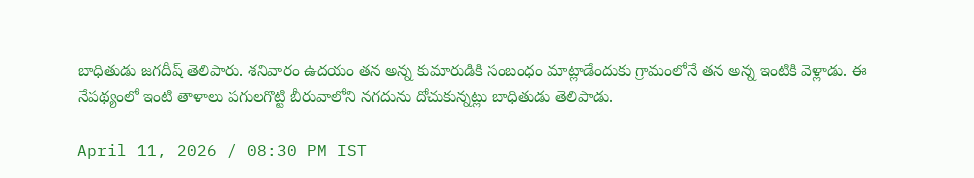బాధితుడు జగదీష్ తెలిపారు. శనివారం ఉదయం తన అన్న కుమారుడికి సంబంధం మాట్లాడేందుకు గ్రామంలోనే తన అన్న ఇంటికి వెళ్లాడు. ఈ నేపథ్యంలో ఇంటి తాళాలు పగులగొట్టి బీరువాలోని నగదును దోచుకున్నట్లు బాధితుడు తెలిపాడు.

April 11, 2026 / 08:30 PM IST